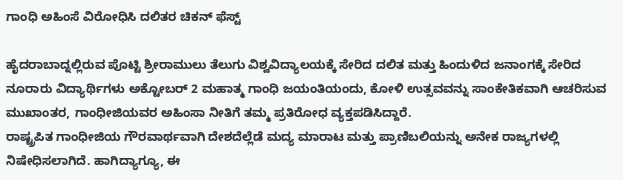ಗಾಂಧಿ ಅಹಿಂಸೆ ವಿರೋಧಿಸಿ ದಲಿತರ ಚಿಕನ್ ಫೆಸ್ಟ್

ಹೈದರಾಬಾದ್ನಲ್ಲಿರುವ ಪೊಟ್ಟಿ ಶ್ರೀರಾಮುಲು ತೆಲುಗು ವಿಶ್ವವಿದ್ಯಾಲಯಕ್ಕೆ ಸೇರಿದ ದಲಿತ ಮತ್ತು ಹಿಂದುಳಿದ ಜನಾಂಗಕ್ಕೆ ಸೇರಿದ ನೂರಾರು ವಿದ್ಯಾರ್ಥಿಗಳು ಅಕ್ಟೋಬರ್ 2 ಮಹಾತ್ಮ ಗಾಂಧಿ ಜಯಂತಿಯಂದು, ಕೋಳಿ ಉತ್ಸವವನ್ನು ಸಾಂಕೇತಿಕವಾಗಿ ಆಚರಿಸುವ ಮುಖಾಂತರ, ಗಾಂಧೀಜಿಯವರ ಅಹಿಂಸಾ ನೀತಿಗೆ ತಮ್ಮ ಪ್ರತಿರೋಧ ವ್ಯಕ್ತಪಡಿಸಿದ್ದಾರೆ.
ರಾಷ್ಟ್ರಪಿತ ಗಾಂಧೀಜಿಯ ಗೌರವಾರ್ಥವಾಗಿ ದೇಶದೆಲ್ಲೆಡೆ ಮದ್ಯ ಮಾರಾಟ ಮತ್ತು ಪ್ರಾಣಿಬಲಿಯನ್ನು ಅನೇಕ ರಾಜ್ಯಗಳಲ್ಲಿ ನಿಷೇಧಿಸಲಾಗಿದೆ. ಹಾಗಿದ್ಯಾಗ್ಯೂ, ಈ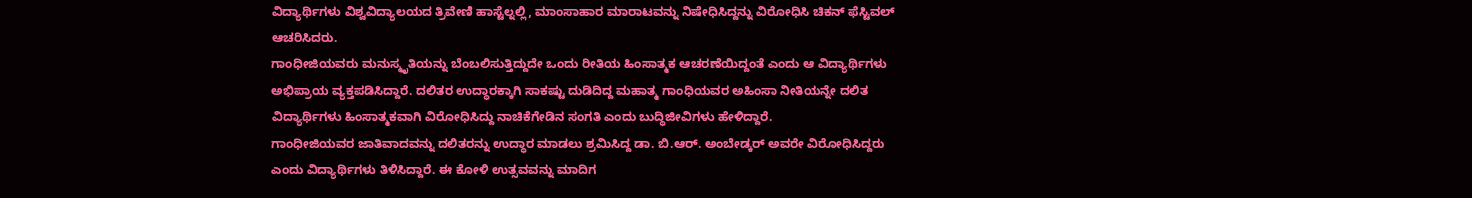ವಿದ್ಯಾರ್ಥಿಗಳು ವಿಶ್ವವಿದ್ಯಾಲಯದ ತ್ರಿವೇಣಿ ಹಾಸ್ಟೆಲ್ನಲ್ಲಿ, ಮಾಂಸಾಹಾರ ಮಾರಾಟವನ್ನು ನಿಷೇಧಿಸಿದ್ದನ್ನು ವಿರೋಧಿಸಿ ಚಿಕನ್ ಫೆಸ್ಟಿವಲ್ ಆಚರಿಸಿದರು.
ಗಾಂಧೀಜಿಯವರು ಮನುಸ್ಮೃತಿಯನ್ನು ಬೆಂಬಲಿಸುತ್ತಿದ್ದುದೇ ಒಂದು ರೀತಿಯ ಹಿಂಸಾತ್ಮಕ ಆಚರಣೆಯಿದ್ದಂತೆ ಎಂದು ಆ ವಿದ್ಯಾರ್ಥಿಗಳು ಅಭಿಪ್ರಾಯ ವ್ಯಕ್ತಪಡಿಸಿದ್ದಾರೆ. ದಲಿತರ ಉದ್ಧಾರಕ್ಕಾಗಿ ಸಾಕಷ್ಟು ದುಡಿದಿದ್ದ ಮಹಾತ್ಮ ಗಾಂಧಿಯವರ ಅಹಿಂಸಾ ನೀತಿಯನ್ನೇ ದಲಿತ ವಿದ್ಯಾರ್ಥಿಗಳು ಹಿಂಸಾತ್ಮಕವಾಗಿ ವಿರೋಧಿಸಿದ್ದು ನಾಚಿಕೆಗೇಡಿನ ಸಂಗತಿ ಎಂದು ಬುದ್ಧಿಜೀವಿಗಳು ಹೇಳಿದ್ದಾರೆ.
ಗಾಂಧೀಜಿಯವರ ಜಾತಿವಾದವನ್ನು ದಲಿತರನ್ನು ಉದ್ಧಾರ ಮಾಡಲು ಶ್ರಮಿಸಿದ್ದ ಡಾ. ಬಿ.ಆರ್. ಅಂಬೇಡ್ಕರ್ ಅವರೇ ವಿರೋಧಿಸಿದ್ದರು ಎಂದು ವಿದ್ಯಾರ್ಥಿಗಳು ತಿಳಿಸಿದ್ದಾರೆ. ಈ ಕೋಳಿ ಉತ್ಸವವನ್ನು ಮಾದಿಗ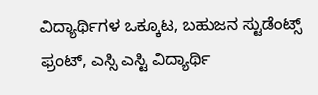ವಿದ್ಯಾರ್ಥಿಗಳ ಒಕ್ಕೂಟ, ಬಹುಜನ ಸ್ಟುಡೆಂಟ್ಸ್ ಫ್ರಂಟ್, ಎಸ್ಸಿ ಎಸ್ಟಿ ವಿದ್ಯಾರ್ಥಿ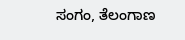ಸಂಗಂ, ತೆಲಂಗಾಣ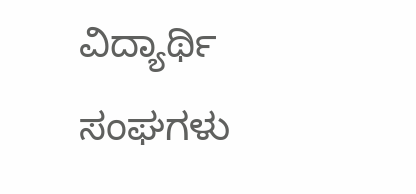ವಿದ್ಯಾರ್ಥಿ ಸಂಘಗಳು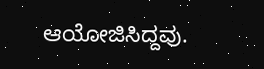ಆಯೋಜಿಸಿದ್ದವು.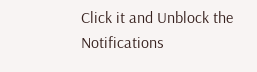Click it and Unblock the Notifications